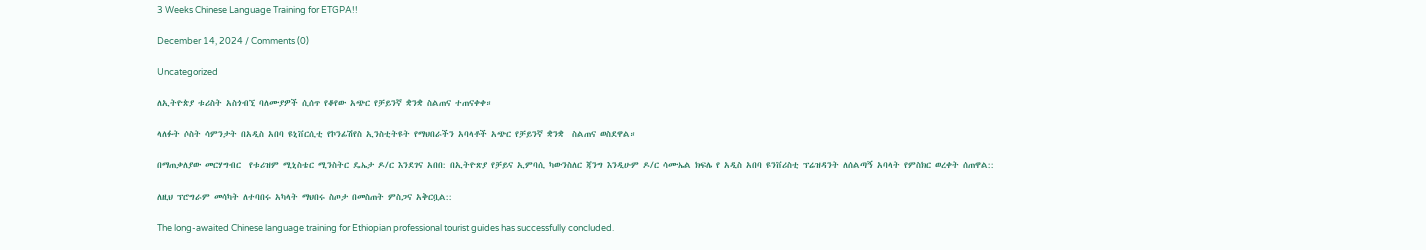3 Weeks Chinese Language Training for ETGPA!!

December 14, 2024 / Comments (0)

Uncategorized

ለኢትዮጵያ ቱሪስት አስጎብኚ ባለሙያዎች ሲሰጥ የቆየው አጭር የቻይንኛ ቋንቋ ስልጠና ተጠናቀቀ።

ላለፉት ሶስት ሳምንታት በአዲስ አበባ ዩኒቨርሲቲ የኮንፊሽየስ ኢንስቲትዩት የማህበራችን አባላቶች አጭር የቻይንኛ ቋንቋ  ስልጠና ወስደዋል።

በማጠቃለያው መርሃግብር  የቱሪዝም ሚኒስቴር ሚንስትር ዴኤታ ዶ/ር እንደገና አበበ: በኢትዮጽያ የቻይና ኢምባሲ ካውንስለር ጃንግ እንዲሁም ዶ/ር ሳሙኤል ክፍሌ የ አዲስ አበባ ዩንቨሪስቲ ፕሬዝዳንት ለሰልጣኝ አባላት የምስክር ወረቀት ሰጠዋል::

ለዚህ ፕሮግራም መሳካት ለተባበሩ አካላት ማህበሩ ስጦታ በመስጠት ምስጋና አቅርቧል::

The long-awaited Chinese language training for Ethiopian professional tourist guides has successfully concluded.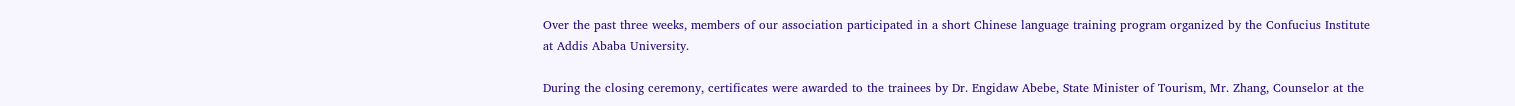Over the past three weeks, members of our association participated in a short Chinese language training program organized by the Confucius Institute at Addis Ababa University.

During the closing ceremony, certificates were awarded to the trainees by Dr. Engidaw Abebe, State Minister of Tourism, Mr. Zhang, Counselor at the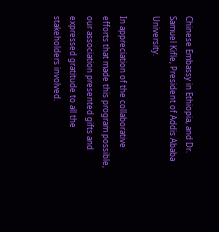Chinese Embassy in Ethiopia, and Dr. Samuel Kifle, President of Addis Ababa University.

In appreciation of the collaborative efforts that made this program possible, our association presented gifts and expressed gratitude to all the stakeholders involved.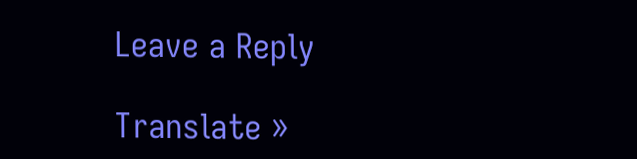Leave a Reply

Translate »